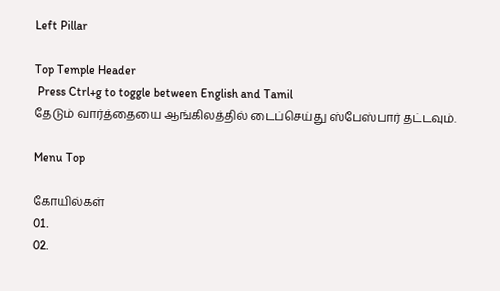Left Pillar

Top Temple Header
 Press Ctrl+g to toggle between English and Tamil
தேடும் வார்த்தையை ஆங்கிலத்தில் டைப்செய்து ஸ்பேஸ்பார் தட்டவும்.

Menu Top

கோயில்கள்
01.
02.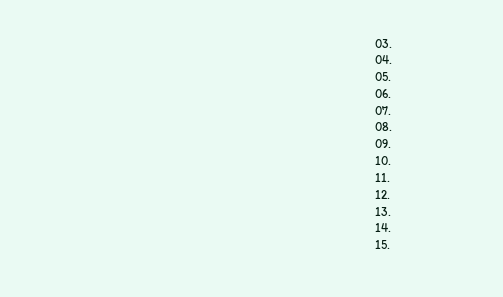03.
04.
05.
06.
07.
08.
09.
10.
11.
12.
13.
14.
15.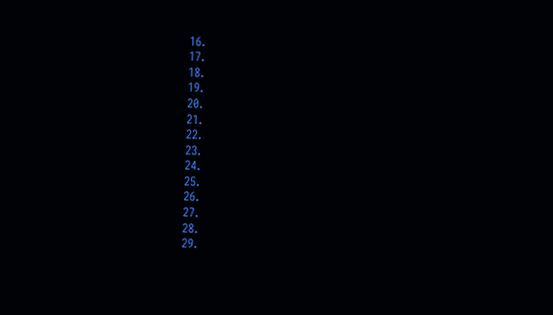16.
17.
18.
19.
20.
21.
22.
23.
24.
25.
26.
27.
28.
29.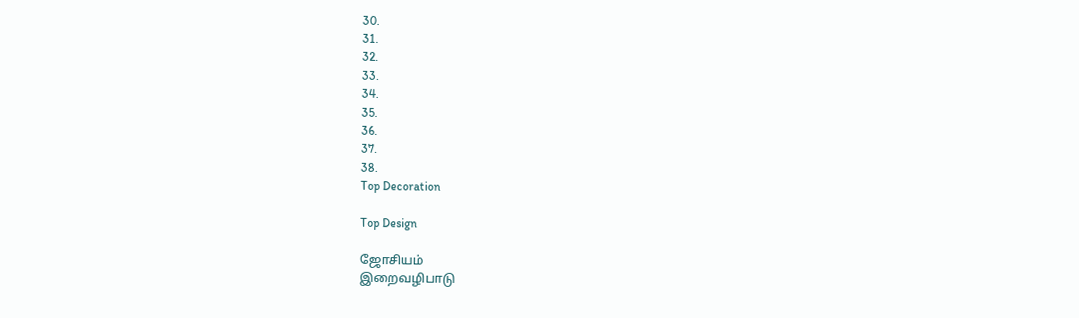30.
31.
32.
33.
34.
35.
36.
37.
38.
Top Decoration

Top Design

ஜோசியம்
இறைவழிபாடு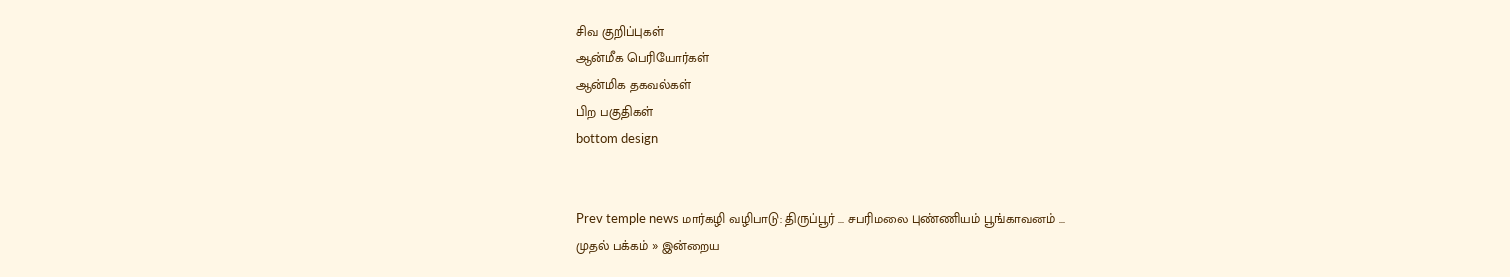சிவ குறிப்புகள்
ஆன்மீக பெரியோர்கள்
ஆன்மிக தகவல்கள்
பிற பகுதிகள்
bottom design


Prev temple news மார்கழி வழிபாடு: திருப்பூர் ... சபரிமலை புண்ணியம் பூங்காவனம் ...
முதல் பக்கம் » இன்றைய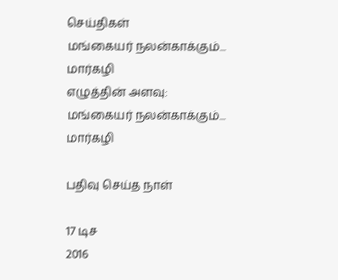செய்திகள்
மங்கையர் நலன்காக்கும்... மார்கழி
எழுத்தின் அளவு:
மங்கையர் நலன்காக்கும்... மார்கழி

பதிவு செய்த நாள்

17 டிச
2016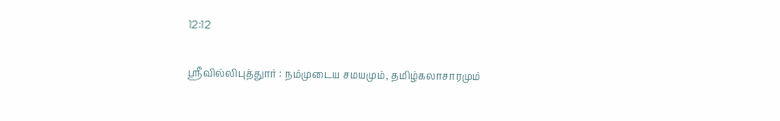12:12

ஸ்ரீவில்லிபுத்துார் : நம்முடைய சமயமும், தமிழ்கலாசாரமும்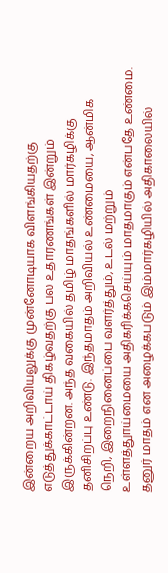இன்றைய அறிவியலுக்கு முன்னோடியாக விளங்கியதற்கு எடுத்துக்காட்டாய் திகழ்வதற்கு பல உதாரணங்கள் இன்றும் இருக்கின்றன. அந்த வகையில் தமிழ் மாதங்களில் மார்கழிக்கு தனிசிறப்பு உண்டு. இந்தமாதம் அறிவியல் உண்மையை, ஆன்மிக நெறி, இறைநினைப்பை வளர்த்தும், உடல் மற்றும் உள்ளத்துாய்மையை அதிகரிக்கசெய்யும் மாதமாகும் என்பதே உண்மை. தனுர் மாதம் என அழைக்கபடும் இம்மார்கழியில் அதிகாலையில்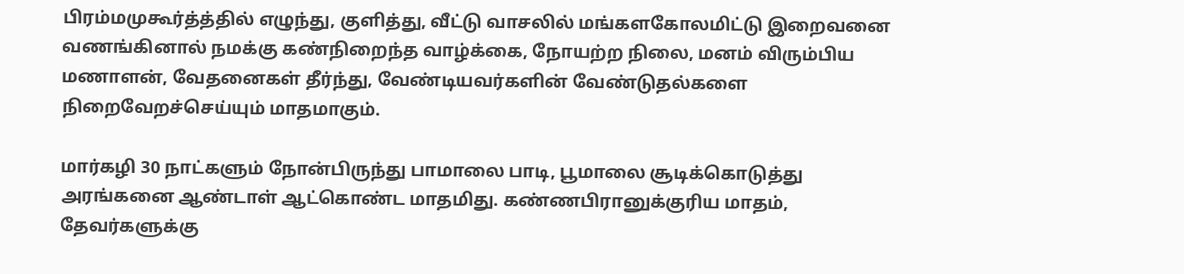பிரம்மமுகூர்த்த்தில் எழுந்து, குளித்து, வீட்டு வாசலில் மங்களகோலமிட்டு இறைவனை வணங்கினால் நமக்கு கண்நிறைந்த வாழ்க்கை, நோயற்ற நிலை, மனம் விரும்பிய மணாளன், வேதனைகள் தீர்ந்து, வேண்டியவர்களின் வேண்டுதல்களை நிறைவேறச்செய்யும் மாதமாகும்.

மார்கழி 30 நாட்களும் நோன்பிருந்து பாமாலை பாடி, பூமாலை சூடிக்கொடுத்து அரங்கனை ஆண்டாள் ஆட்கொண்ட மாதமிது. கண்ணபிரானுக்குரிய மாதம், தேவர்களுக்கு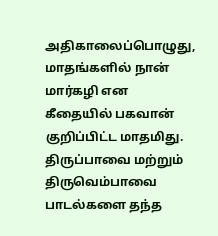அதிகாலைப்பொழுது, மாதங்களில் நான் மார்கழி என கீதையில் பகவான் குறிப்பிட்ட மாதமிது. திருப்பாவை மற்றும் திருவெம்பாவை பாடல்களை தந்த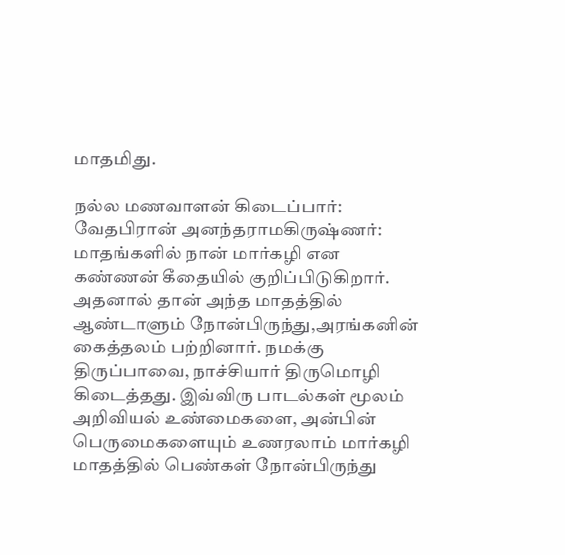மாதமிது.

நல்ல மணவாளன் கிடைப்பார்: வேதபிரான் அனந்தராமகிருஷ்ணர்: மாதங்களில் நான் மார்கழி என கண்ணன் கீதையில் குறிப்பிடுகிறார். அதனால் தான் அந்த மாதத்தில் ஆண்டாளும் நோன்பிருந்து,அரங்கனின் கைத்தலம் பற்றினார். நமக்கு திருப்பாவை, நாச்சியார் திருமொழி கிடைத்தது. இவ்விரு பாடல்கள் மூலம் அறிவியல் உண்மைகளை, அன்பின் பெருமைகளையும் உணரலாம் மார்கழி மாதத்தில் பெண்கள் நோன்பிருந்து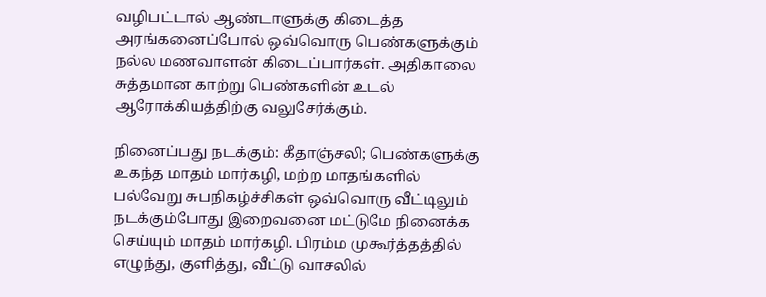வழிபட்டால் ஆண்டாளுக்கு கிடைத்த அரங்கனைப்போல் ஒவ்வொரு பெண்களுக்கும் நல்ல மணவாளன் கிடைப்பார்கள். அதிகாலை சுத்தமான காற்று பெண்களின் உடல் ஆரோக்கியத்திற்கு வலுசேர்க்கும்.

நினைப்பது நடக்கும்: கீதாஞ்சலி; பெண்களுக்கு உகந்த மாதம் மார்கழி, மற்ற மாதங்களில் பல்வேறு சுபநிகழ்ச்சிகள் ஒவ்வொரு வீட்டிலும் நடக்கும்போது இறைவனை மட்டுமே நினைக்க செய்யும் மாதம் மார்கழி. பிரம்ம முகூர்த்தத்தில் எழுந்து, குளித்து, வீட்டு வாசலில்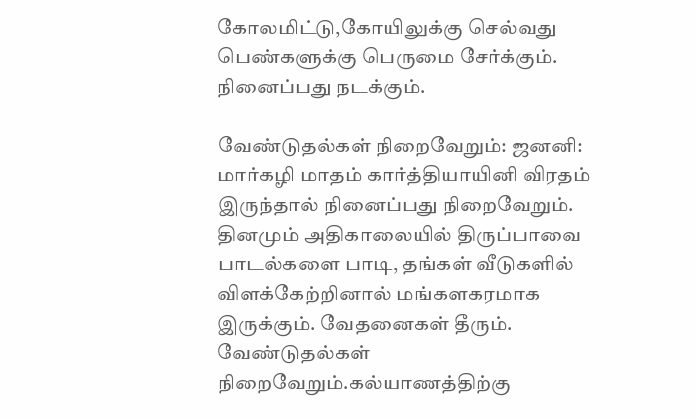கோலமிட்டு,கோயிலுக்கு செல்வது பெண்களுக்கு பெருமை சேர்க்கும். நினைப்பது நடக்கும்.

வேண்டுதல்கள் நிறைவேறும்: ஜனனி: மார்கழி மாதம் கார்த்தியாயினி விரதம் இருந்தால் நினைப்பது நிறைவேறும். தினமும் அதிகாலையில் திருப்பாவை பாடல்களை பாடி, தங்கள் வீடுகளில் விளக்கேற்றினால் மங்களகரமாக இருக்கும். வேதனைகள் தீரும். வேண்டுதல்கள் நிறைவேறும்.கல்யாணத்திற்கு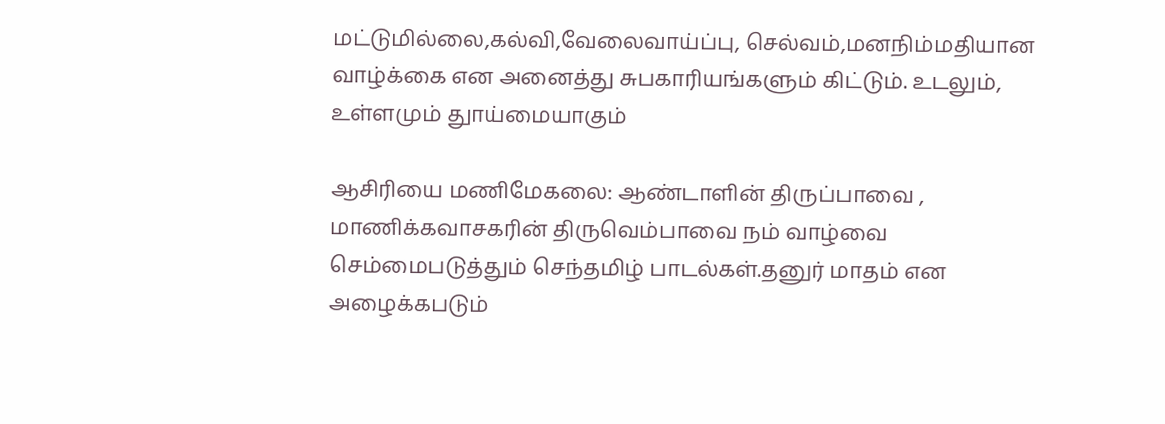மட்டுமில்லை,கல்வி,வேலைவாய்ப்பு, செல்வம்,மனநிம்மதியான வாழ்க்கை என அனைத்து சுபகாரியங்களும் கிட்டும். உடலும், உள்ளமும் துாய்மையாகும்

ஆசிரியை மணிமேகலை: ஆண்டாளின் திருப்பாவை , மாணிக்கவாசகரின் திருவெம்பாவை நம் வாழ்வை செம்மைபடுத்தும் செந்தமிழ் பாடல்கள்.தனுர் மாதம் என அழைக்கபடும்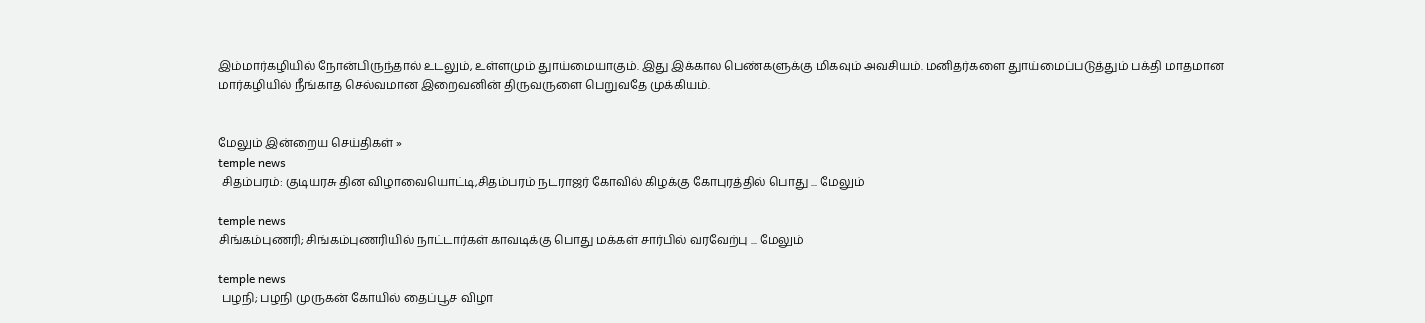இம்மார்கழியில் நோன்பிருந்தால் உடலும், உள்ளமும் துாய்மையாகும். இது இக்கால பெண்களுக்கு மிகவும் அவசியம். மனிதர்களை துாய்மைப்படுத்தும் பக்தி மாதமான மார்கழியில் நீங்காத செல்வமான இறைவனின் திருவருளை பெறுவதே முக்கியம்.


மேலும் இன்றைய செய்திகள் »
temple news
 சிதம்பரம்: குடியரசு தின விழாவையொட்டி,சிதம்பரம் நடராஜர் கோவில் கிழக்கு கோபுரத்தில் பொது ... மேலும்

temple news
சிங்கம்புணரி; சிங்கம்புணரியில் நாட்டார்கள் காவடிக்கு பொது மக்கள் சார்பில் வரவேற்பு ... மேலும்

temple news
 பழநி; பழநி முருகன் கோயில் தைப்பூச விழா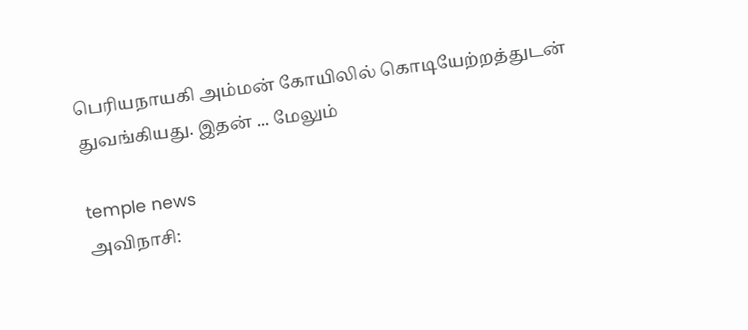பெரியநாயகி அம்மன் கோயிலில் கொடியேற்றத்துடன் துவங்கியது. இதன் ... மேலும்

temple news
அவிநாசி: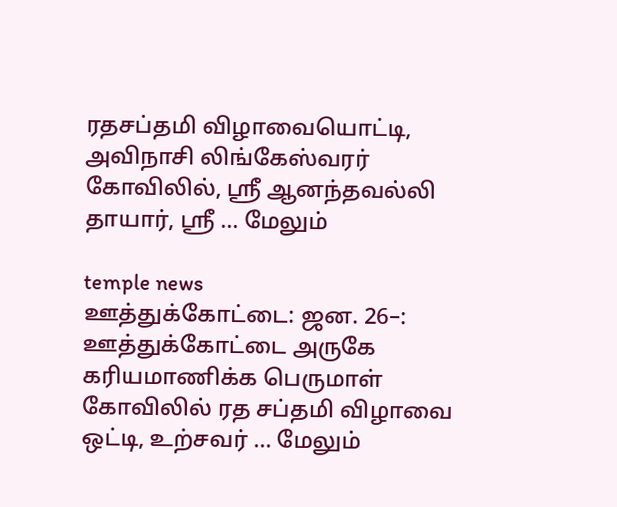ரதசப்தமி விழாவையொட்டி, அவிநாசி லிங்கேஸ்வரர் கோவிலில், ஸ்ரீ ஆனந்தவல்லி தாயார், ஸ்ரீ ... மேலும்

temple news
ஊத்துக்கோட்டை: ஜன. 26–: ஊத்துக்கோட்டை அருகே கரியமாணிக்க பெருமாள் கோவிலில் ரத சப்தமி விழாவை ஒட்டி, உற்சவர் ... மேலும்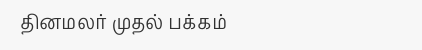தினமலர் முதல் பக்கம்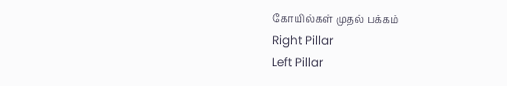கோயில்கள் முதல் பக்கம்
Right Pillar
Left Pillar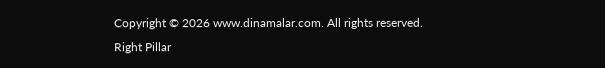Copyright © 2026 www.dinamalar.com. All rights reserved.
Right Pillar